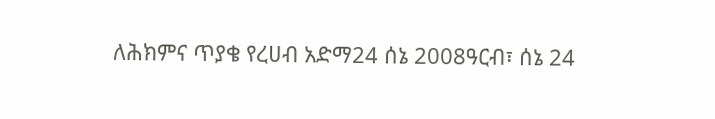ለሕክምና ጥያቄ የረሀብ አድማ24 ሰኔ 2008ዓርብ፣ ሰኔ 24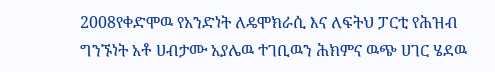2008የቀድሞዉ የአንድነት ለዴሞክራሲ እና ለፍትህ ፓርቲ የሕዝብ ግንኙነት አቶ ሀብታሙ አያሌዉ ተገቢዉን ሕክምና ዉጭ ሀገር ሄደዉ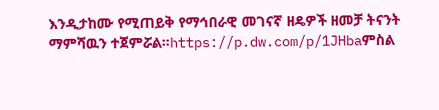እንዲታከሙ የሚጠይቅ የማኅበራዊ መገናኛ ዘዴዎች ዘመቻ ትናንት ማምሻዉን ተጀምሯል።https://p.dw.com/p/1JHbaምስል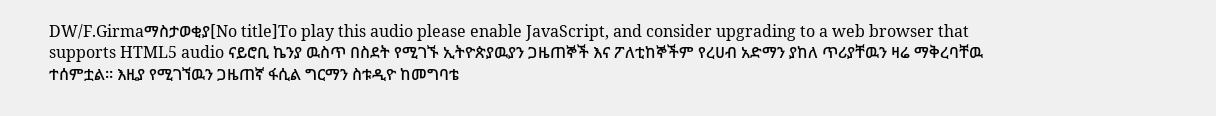DW/F.Girmaማስታወቂያ[No title]To play this audio please enable JavaScript, and consider upgrading to a web browser that supports HTML5 audio ናይሮቢ ኬንያ ዉስጥ በስደት የሚገኙ ኢትዮጵያዉያን ጋዜጠኞች እና ፖለቲከኞችም የረሀብ አድማን ያከለ ጥሪያቸዉን ዛሬ ማቅረባቸዉ ተሰምቷል። እዚያ የሚገኘዉን ጋዜጠኛ ፋሲል ግርማን ስቱዲዮ ከመግባቴ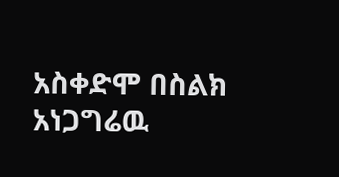አስቀድሞ በስልክ አነጋግሬዉ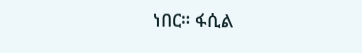ነበር። ፋሲል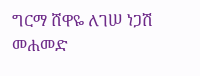ግርማ ሸዋዬ ለገሠ ነጋሽ መሐመድ